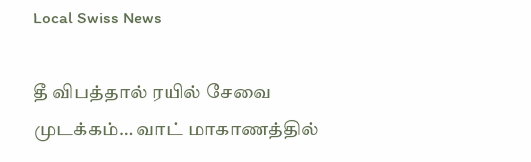Local Swiss News

தீ விபத்தால் ரயில் சேவை முடக்கம்… வாட் மாகாணத்தில்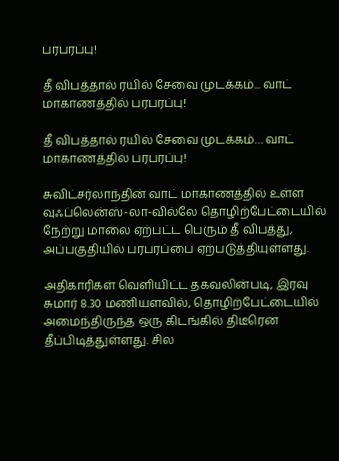பரபரப்பு!

தீ விபத்தால் ரயில் சேவை முடக்கம்... வாட் மாகாணத்தில் பரபரப்பு!

தீ விபத்தால் ரயில் சேவை முடக்கம்… வாட் மாகாணத்தில் பரபரப்பு!

சுவிட்சர்லாந்தின் வாட் மாகாணத்தில் உள்ள வுஃப்லென்ஸ்-லா-வில்லே தொழிற்பேட்டையில் நேற்று மாலை ஏற்பட்ட பெரும் தீ விபத்து, அப்பகுதியில் பரபரப்பை ஏற்படுத்தியுள்ளது.

அதிகாரிகள் வெளியிட்ட தகவலின்படி, இரவு சுமார் 8.30 மணியளவில், தொழிற்பேட்டையில் அமைந்திருந்த ஒரு கிடங்கில் திடீரென தீப்பிடித்துள்ளது. சில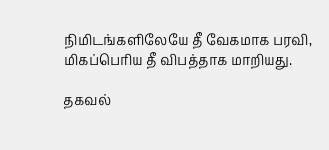நிமிடங்களிலேயே தீ வேகமாக பரவி, மிகப்பெரிய தீ விபத்தாக மாறியது.

தகவல்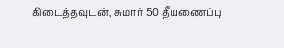கிடைத்தவுடன், சுமார் 50 தீயணைப்பு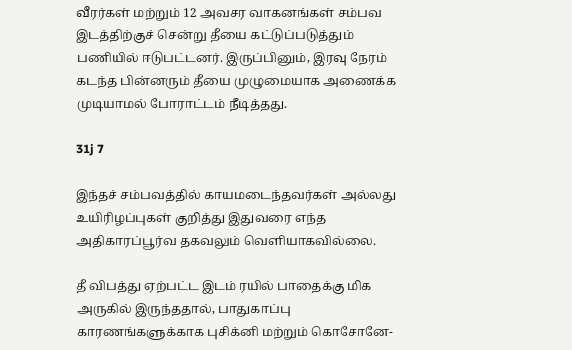வீரர்கள் மற்றும் 12 அவசர வாகனங்கள் சம்பவ இடத்திற்குச் சென்று தீயை கட்டுப்படுத்தும் பணியில் ஈடுபட்டனர். இருப்பினும், இரவு நேரம் கடந்த பின்னரும் தீயை முழுமையாக அணைக்க முடியாமல் போராட்டம் நீடித்தது.

31j 7

இந்தச் சம்பவத்தில் காயமடைந்தவர்கள் அல்லது உயிரிழப்புகள் குறித்து இதுவரை எந்த அதிகாரப்பூர்வ தகவலும் வெளியாகவில்லை.

தீ விபத்து ஏற்பட்ட இடம் ரயில் பாதைக்கு மிக அருகில் இருந்ததால், பாதுகாப்பு காரணங்களுக்காக புசிக்னி மற்றும் கொசோனே-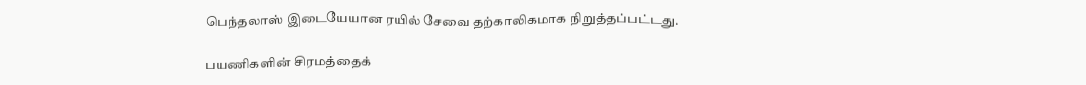பெந்தலாஸ் இடையேயான ரயில் சேவை தற்காலிகமாக நிறுத்தப்பட்டது.

பயணிகளின் சிரமத்தைக்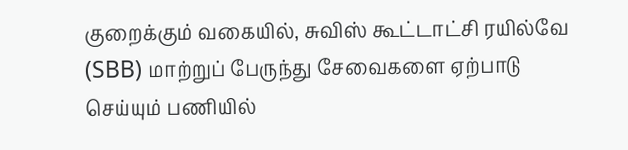குறைக்கும் வகையில், சுவிஸ் கூட்டாட்சி ரயில்வே (SBB) மாற்றுப் பேருந்து சேவைகளை ஏற்பாடு செய்யும் பணியில்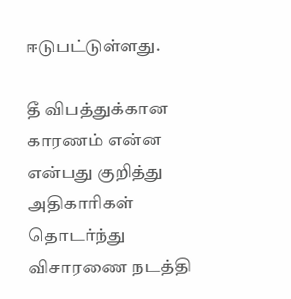ஈடுபட்டுள்ளது.

தீ விபத்துக்கான காரணம் என்ன என்பது குறித்து அதிகாரிகள் தொடர்ந்து விசாரணை நடத்தி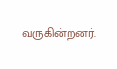வருகின்றனர்.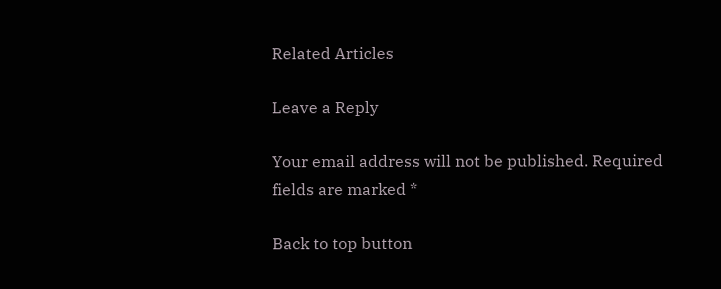Related Articles

Leave a Reply

Your email address will not be published. Required fields are marked *

Back to top button